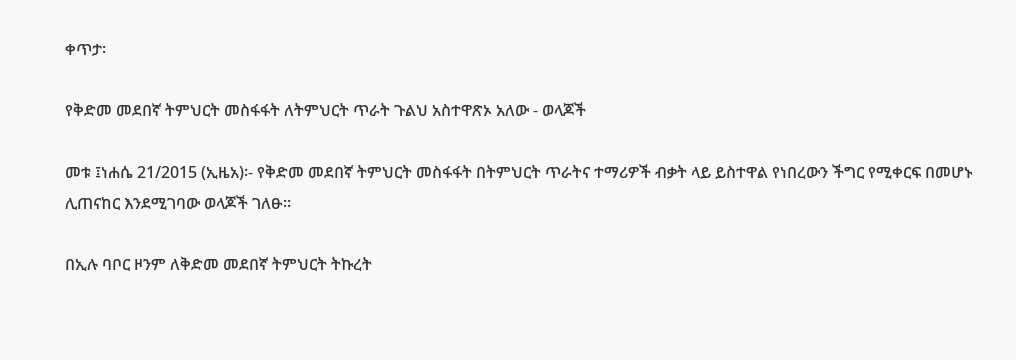ቀጥታ፡

የቅድመ መደበኛ ትምህርት መስፋፋት ለትምህርት ጥራት ጉልህ አስተዋጽኦ አለው - ወላጆች

መቱ ፤ነሐሴ 21/2015 (ኢዜአ)፡- የቅድመ መደበኛ ትምህርት መስፋፋት በትምህርት ጥራትና ተማሪዎች ብቃት ላይ ይስተዋል የነበረውን ችግር የሚቀርፍ በመሆኑ ሊጠናከር እንደሚገባው ወላጆች ገለፁ።

በኢሉ ባቦር ዞንም ለቅድመ መደበኛ ትምህርት ትኩረት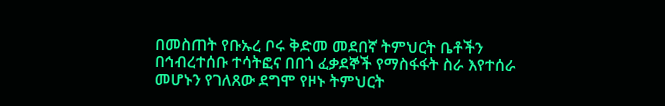በመስጠት የቡኡረ ቦሩ ቅድመ መደበኛ ትምህርት ቤቶችን በኅብረተሰቡ ተሳትፎና በበጎ ፈቃደኞች የማስፋፋት ስራ እየተሰራ መሆኑን የገለጸው ደግሞ የዞኑ ትምህርት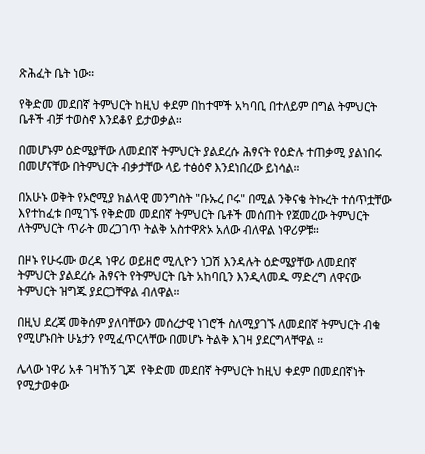ጽሕፈት ቤት ነው።

የቅድመ መደበኛ ትምህርት ከዚህ ቀደም በከተሞች አካባቢ በተለይም በግል ትምህርት ቤቶች ብቻ ተወስኖ እንደቆየ ይታወቃል።

በመሆኑም ዕድሜያቸው ለመደበኛ ትምህርት ያልደረሱ ሕፃናት የዕድሉ ተጠቃሚ ያልነበሩ በመሆናቸው በትምህርት ብቃታቸው ላይ ተፅዕኖ እንደነበረው ይነሳል።

በአሁኑ ወቅት የኦሮሚያ ክልላዊ መንግስት "ቡኡረ ቦሩ" በሚል ንቅናቄ ትኩረት ተሰጥቷቸው እየተከፈቱ በሚገኙ የቅድመ መደበኛ ትምህርት ቤቶች መሰጠት የጀመረው ትምህርት ለትምህርት ጥራት መረጋገጥ ትልቅ አስተዋጽኦ አለው ብለዋል ነዋሪዎቹ።

በዞኑ የሁሩሙ ወረዳ ነዋሪ ወይዘሮ ሚሊዮን ነጋሽ እንዳሉት ዕድሜያቸው ለመደበኛ ትምህርት ያልደረሱ ሕፃናት የትምህርት ቤት አከባቢን እንዲላመዱ ማድረግ ለዋናው ትምህርት ዝግጁ ያደርጋቸዋል ብለዋል።

በዚህ ደረጃ መቅሰም ያለባቸውን መሰረታዊ ነገሮች ስለሚያገኙ ለመደበኛ ትምህርት ብቁ የሚሆኑበት ሁኔታን የሚፈጥርላቸው በመሆኑ ትልቅ እገዛ ያደርግላቸዋል ።

ሌላው ነዋሪ አቶ ገዛኸኝ ጊጆ  የቅድመ መደበኛ ትምህርት ከዚህ ቀደም በመደበኛነት የሚታወቀው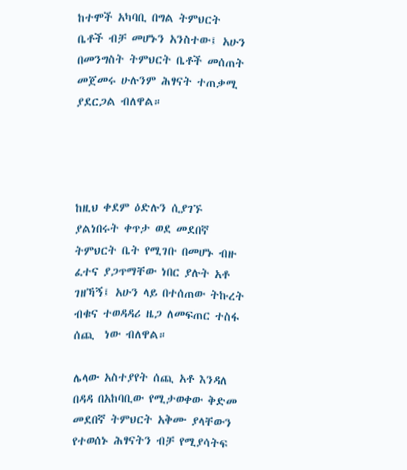ከተሞች አካባቢ በግል ትምህርት ቤቶች ብቻ መሆኑን አንስተው፤ አሁን በመንግስት ትምህርት ቤቶች መሰጠት መጀመሩ ሁሉንም ሕፃናት ተጠቃሚ ያደርጋል ብለዋል።




ከዚህ ቀደም ዕድሉን ሲያገኙ ያልነበሩት ቀጥታ ወደ መደበኛ ትምህርት ቤት የሚገቡ በመሆኑ ብዙ ፈተና ያጋጥማቸው ነበር ያሉት አቶ ገዘኻኝ፤ አሁን ላይ በተሰጠው ትኩረት  ብቁና ተወዳዳሪ ዜጋ ለመፍጠር ተስፋ ሰጪ  ነው ብለዋል።

ሌላው አስተያየት ሰጪ አቶ እንዳለ በዳዳ በአከባቢው የሚታወቀው ቅድመ መደበኛ ትምህርት አቅሙ ያላቸውን የተወሰኑ ሕፃናትን ብቻ የሚያሳትፍ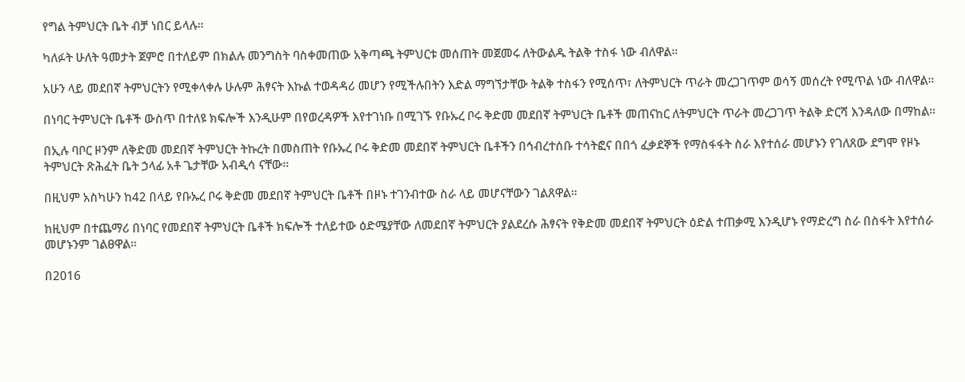የግል ትምህርት ቤት ብቻ ነበር ይላሉ።

ካለፉት ሁለት ዓመታት ጀምሮ በተለይም በክልሉ መንግስት ባስቀመጠው አቅጣጫ ትምህርቱ መሰጠት መጀመሩ ለትውልዱ ትልቅ ተስፋ ነው ብለዋል።

አሁን ላይ መደበኛ ትምህርትን የሚቀላቀሉ ሁሉም ሕፃናት እኩል ተወዳዳሪ መሆን የሚችሉበትን እድል ማግኘታቸው ትልቅ ተስፋን የሚሰጥ፣ ለትምህርት ጥራት መረጋገጥም ወሳኝ መሰረት የሚጥል ነው ብለዋል።

በነባር ትምህርት ቤቶች ውስጥ በተለዩ ክፍሎች እንዲሁም በየወረዳዎች እየተገነቡ በሚገኙ የቡኡረ ቦሩ ቅድመ መደበኛ ትምህርት ቤቶች መጠናከር ለትምህርት ጥራት መረጋገጥ ትልቅ ድርሻ እንዳለው በማከል።

በኢሉ ባቦር ዞንም ለቅድመ መደበኛ ትምህርት ትኩረት በመስጠት የቡኡረ ቦሩ ቅድመ መደበኛ ትምህርት ቤቶችን በኅብረተሰቡ ተሳትፎና በበጎ ፈቃደኞች የማስፋፋት ስራ እየተሰራ መሆኑን የገለጸው ደግሞ የዞኑ ትምህርት ጽሕፈት ቤት ኃላፊ አቶ ጌታቸው አብዲሳ ናቸው።

በዚህም አስካሁን ከ42 በላይ የቡኡረ ቦሩ ቅድመ መደበኛ ትምህርት ቤቶች በዞኑ ተገንብተው ስራ ላይ መሆናቸውን ገልጸዋል።

ከዚህም በተጨማሪ በነባር የመደበኛ ትምህርት ቤቶች ክፍሎች ተለይተው ዕድሜያቸው ለመደበኛ ትምህርት ያልደረሱ ሕፃናት የቅድመ መደበኛ ትምህርት ዕድል ተጠቃሚ እንዲሆኑ የማድረግ ስራ በስፋት እየተሰራ መሆኑንም ገልፀዋል።

በ2016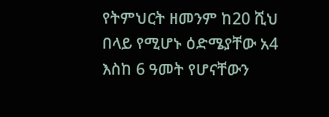የትምህርት ዘመንም ከ20 ሺህ በላይ የሚሆኑ ዕድሜያቸው አ4 እስከ 6 ዓመት የሆናቸውን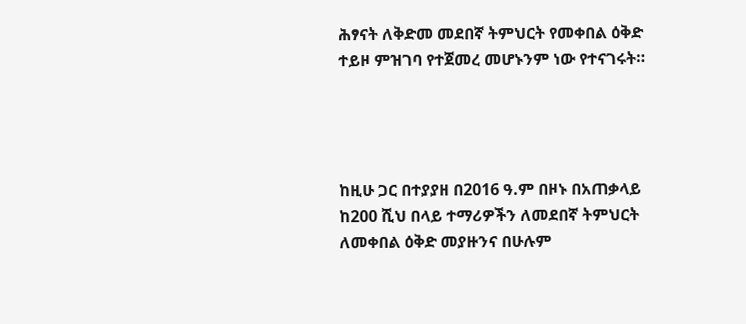ሕፃናት ለቅድመ መደበኛ ትምህርት የመቀበል ዕቅድ ተይዞ ምዝገባ የተጀመረ መሆኑንም ነው የተናገሩት።




ከዚሁ ጋር በተያያዘ በ2016 ዓ.ም በዞኑ በአጠቃላይ ከ200 ሺህ በላይ ተማሪዎችን ለመደበኛ ትምህርት ለመቀበል ዕቅድ መያዙንና በሁሉም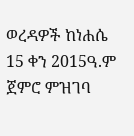ወረዳዎች ከነሐሴ 15 ቀን 2015ዓ.ም ጀምሮ ምዝገባ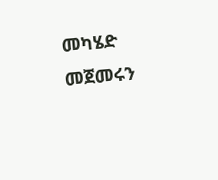መካሄድ መጀመሩን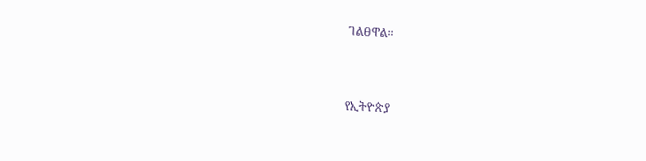ገልፀዋል።



የኢትዮጵያ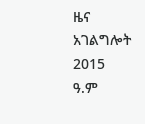ዜና አገልግሎት
2015
ዓ.ም